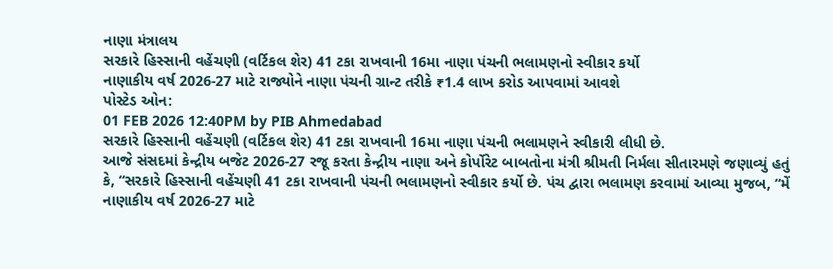નાણા મંત્રાલય
સરકારે હિસ્સાની વહેંચણી (વર્ટિકલ શેર) 41 ટકા રાખવાની 16મા નાણા પંચની ભલામણનો સ્વીકાર કર્યો
નાણાકીય વર્ષ 2026-27 માટે રાજ્યોને નાણા પંચની ગ્રાન્ટ તરીકે ₹1.4 લાખ કરોડ આપવામાં આવશે
પોસ્ટેડ ઓન:
01 FEB 2026 12:40PM by PIB Ahmedabad
સરકારે હિસ્સાની વહેંચણી (વર્ટિકલ શેર) 41 ટકા રાખવાની 16મા નાણા પંચની ભલામણને સ્વીકારી લીધી છે.
આજે સંસદમાં કેન્દ્રીય બજેટ 2026-27 રજૂ કરતા કેન્દ્રીય નાણા અને કોર્પોરેટ બાબતોના મંત્રી શ્રીમતી નિર્મલા સીતારમણે જણાવ્યું હતું કે, “સરકારે હિસ્સાની વહેંચણી 41 ટકા રાખવાની પંચની ભલામણનો સ્વીકાર કર્યો છે. પંચ દ્વારા ભલામણ કરવામાં આવ્યા મુજબ, “મેં નાણાકીય વર્ષ 2026-27 માટે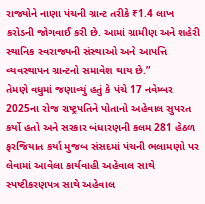રાજ્યોને નાણા પંચની ગ્રાન્ટ તરીકે ₹1.4 લાખ કરોડની જોગવાઈ કરી છે. આમાં ગ્રામીણ અને શહેરી સ્થાનિક સ્વરાજ્યની સંસ્થાઓ અને આપત્તિ વ્યવસ્થાપન ગ્રાન્ટનો સમાવેશ થાય છે.”
તેમણે વધુમાં જણાવ્યું હતું કે પંચે 17 નવેમ્બર 2025ના રોજ રાષ્ટ્રપતિને પોતાનો અહેવાલ સુપરત કર્યો હતો અને સરકાર બંધારણની કલમ 281 હેઠળ ફરજિયાત કર્યા મુજબ સંસદમાં પંચની ભલામણો પર લેવામાં આવેલા કાર્યવાહી અહેવાલ સાથે સ્પષ્ટીકરણપત્ર સાથે અહેવાલ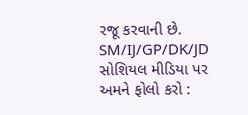રજૂ કરવાની છે.
SM/IJ/GP/DK/JD
સોશિયલ મીડિયા પર અમને ફોલો કરો :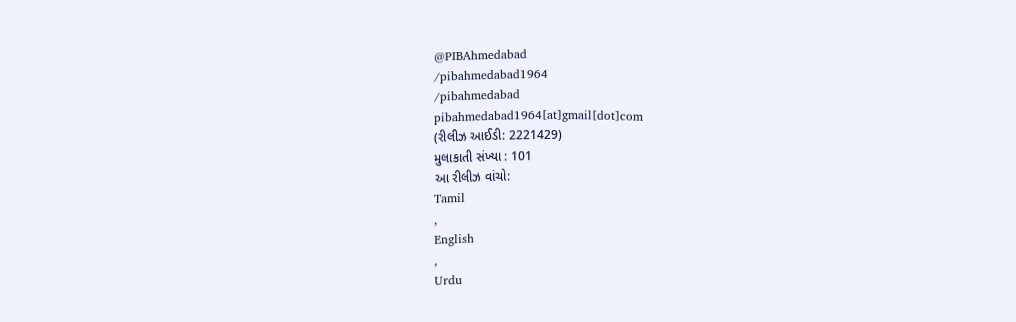@PIBAhmedabad
/pibahmedabad1964
/pibahmedabad
pibahmedabad1964[at]gmail[dot]com
(રીલીઝ આઈડી: 2221429)
મુલાકાતી સંખ્યા : 101
આ રીલીઝ વાંચો:
Tamil
,
English
,
Urdu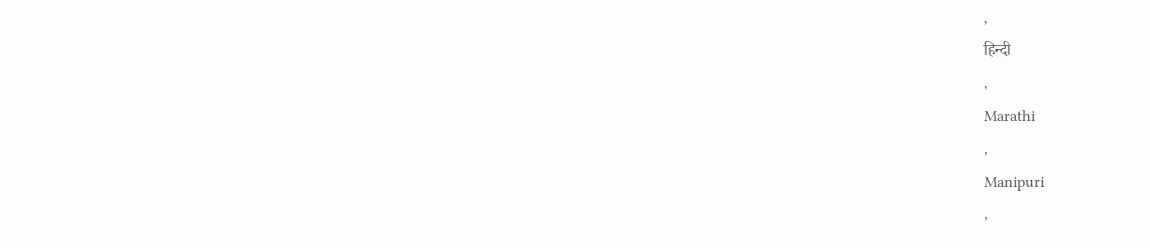,
हिन्दी
,
Marathi
,
Manipuri
,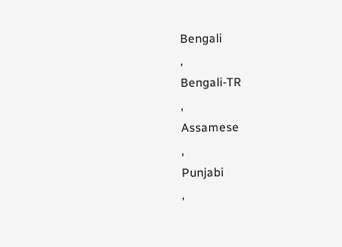Bengali
,
Bengali-TR
,
Assamese
,
Punjabi
,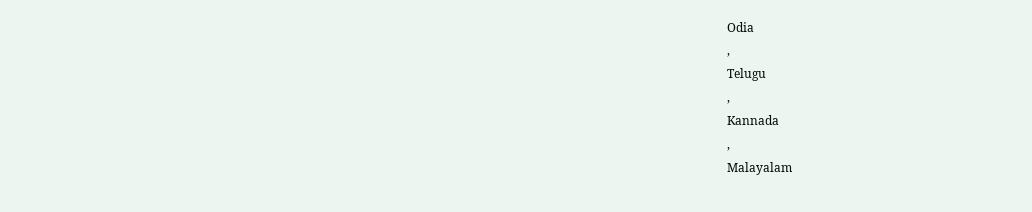Odia
,
Telugu
,
Kannada
,
Malayalam